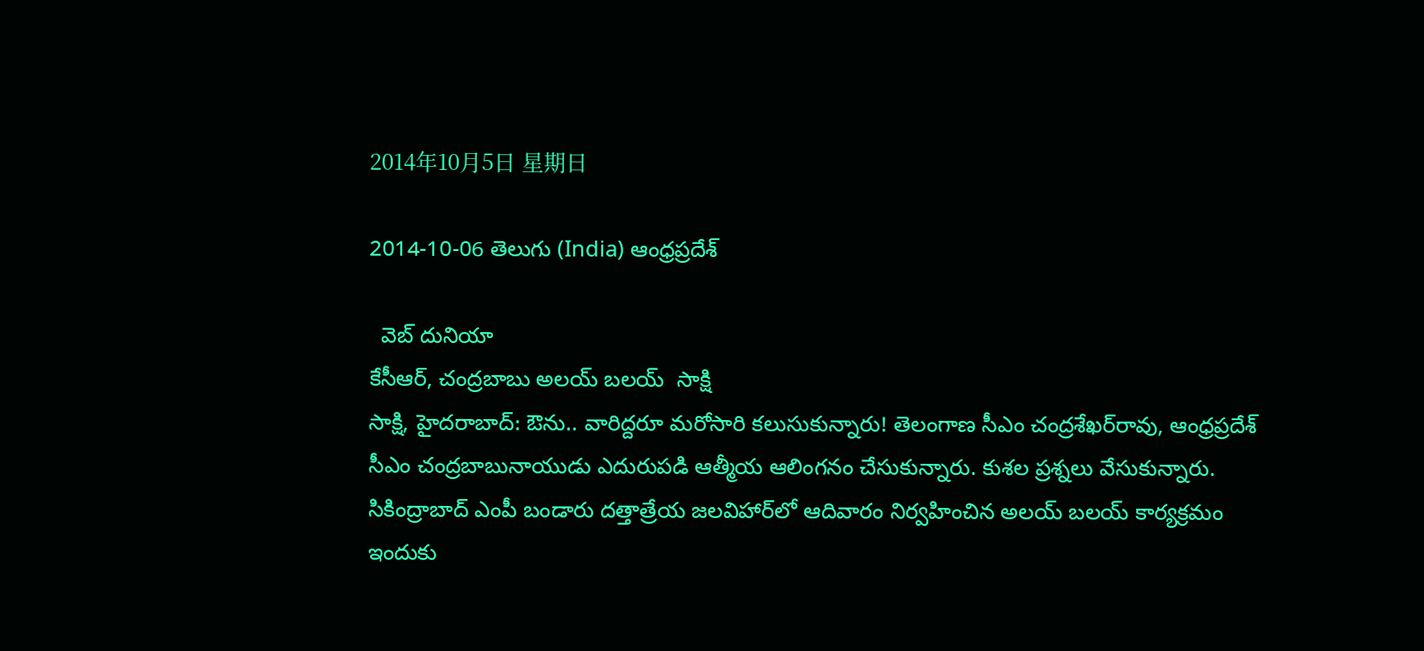2014年10月5日 星期日

2014-10-06 తెలుగు (India) ఆంధ్రప్రదేశ్

  వెబ్ దునియా
కేసీఆర్, చంద్రబాబు అలయ్ బలయ్  సాక్షి
సాక్షి, హైదరాబాద్: ఔను.. వారిద్దరూ మరోసారి కలుసుకున్నారు! తెలంగాణ సీఎం చంద్రశేఖర్‌రావు, ఆంధ్రప్రదేశ్ సీఎం చంద్రబాబునాయుడు ఎదురుపడి ఆత్మీయ ఆలింగనం చేసుకున్నారు. కుశల ప్రశ్నలు వేసుకున్నారు. సికింద్రాబాద్ ఎంపీ బండారు దత్తాత్రేయ జలవిహార్‌లో ఆదివారం నిర్వహించిన అలయ్ బలయ్ కార్యక్రమం ఇందుకు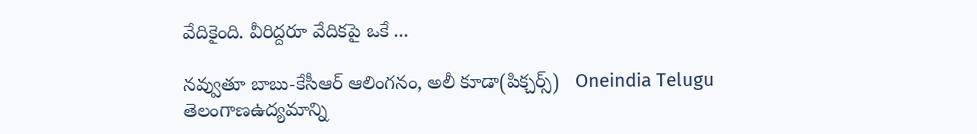వేదికైంది. వీరిద్దరూ వేదికపై ఒకే ...

నవ్వుతూ బాబు-కేసీఆర్ ఆలింగనం, అలీ కూడా(పిక్చర్స్)   Oneindia Telugu
తెలంగాణఉద్యమాన్ని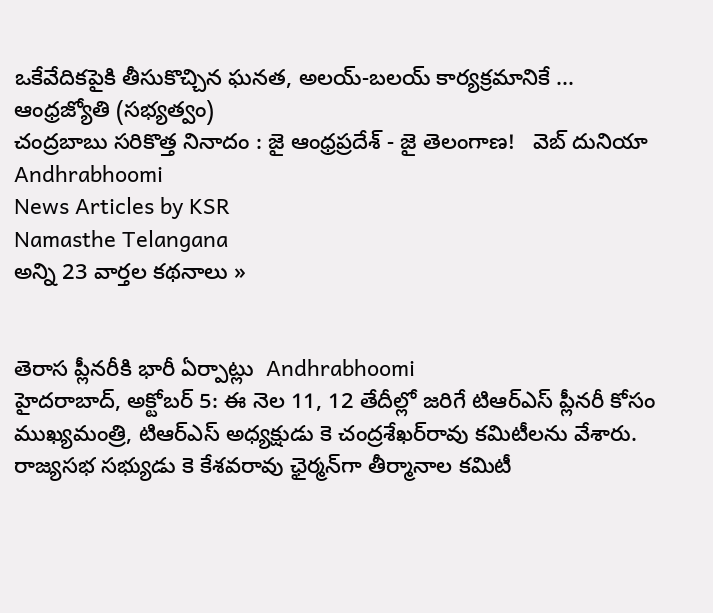ఒకేవేదికపైకి తీసుకొచ్చిన ఘనత, అలయ్‌-బలయ్‌ కార్యక్రమానికే ...   ఆంధ్రజ్యోతి (సభ్యత్వం)
చంద్రబాబు సరికొత్త నినాదం : జై ఆంధ్రప్రదేశ్ - జై తెలంగాణ!   వెబ్ దునియా
Andhrabhoomi
News Articles by KSR
Namasthe Telangana
అన్ని 23 వార్తల కథనాలు »


తెరాస ప్లీనరీకి భారీ ఏర్పాట్లు  Andhrabhoomi
హైదరాబాద్, అక్టోబర్ 5: ఈ నెల 11, 12 తేదీల్లో జరిగే టిఆర్‌ఎస్ ప్లీనరీ కోసం ముఖ్యమంత్రి, టిఆర్‌ఎస్ అధ్యక్షుడు కె చంద్రశేఖర్‌రావు కమిటీలను వేశారు. రాజ్యసభ సభ్యుడు కె కేశవరావు ఛైర్మన్‌గా తీర్మానాల కమిటీ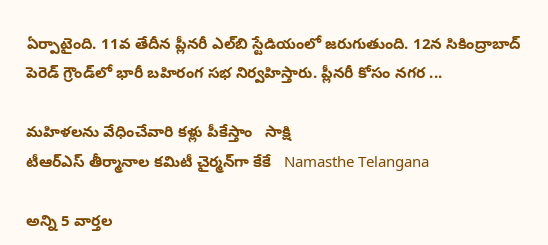ఏర్పాటైంది. 11వ తేదీన ప్లీనరీ ఎల్‌బి స్టేడియంలో జరుగుతుంది. 12న సికింద్రాబాద్ పెరెడ్ గ్రౌండ్‌లో భారీ బహిరంగ సభ నిర్వహిస్తారు. ప్లీనరీ కోసం నగర ...

మహిళలను వేధించేవారి కళ్లు పీకేస్తాం   సాక్షి
టీఆర్‌ఎస్ తీర్మానాల కమిటీ చైర్మన్‌గా కేకే   Namasthe Telangana

అన్ని 5 వార్తల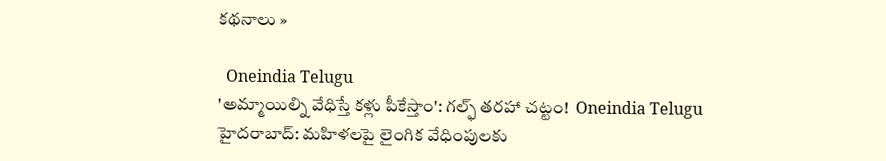కథనాలు »

  Oneindia Telugu
'అమ్మాయిల్ని వేధిస్తే కళ్లు పీకేస్తాం': గల్ఫ్ తరహా చట్టం!  Oneindia Telugu
హైదరాబాద్: మహిళలపై లైంగిక వేధింపులకు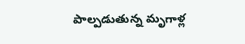పాల్పడుతున్న మృగాళ్ల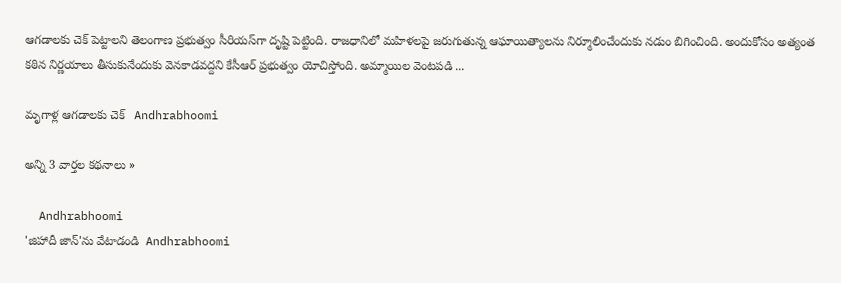ఆగడాలకు చెక్ పెట్టాలని తెలంగాణ ప్రభుత్వం సీరియస్‌గా దృష్టి పెట్టింది. రాజధానిలో మహిళలపై జరుగుతున్న ఆఘాయిత్యాలను నిర్మూలించేందుకు నడుం బిగించింది. అందుకోసం అత్యంత కఠిన నిర్ణయాలు తీసుకునేందుకు వెనకాడవద్దని కేసీఆర్ ప్రభుత్వం యోచిస్తోంది. అమ్మాయిల వెంటపడి ...

మృగాళ్ల ఆగడాలకు చెక్   Andhrabhoomi

అన్ని 3 వార్తల కథనాలు »

  Andhrabhoomi
'జిహాదీ జాన్'ను వేటాడండి  Andhrabhoomi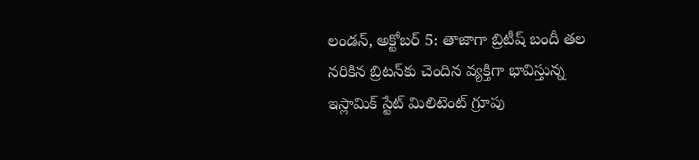లండన్, అక్టోబర్ 5: తాజాగా బ్రిటీష్ బందీ తల నరికిన బ్రిటన్‌కు చెందిన వ్యక్తిగా భావిస్తున్న ఇస్లామిక్ స్టేట్ మిలిటెంట్ గ్రూపు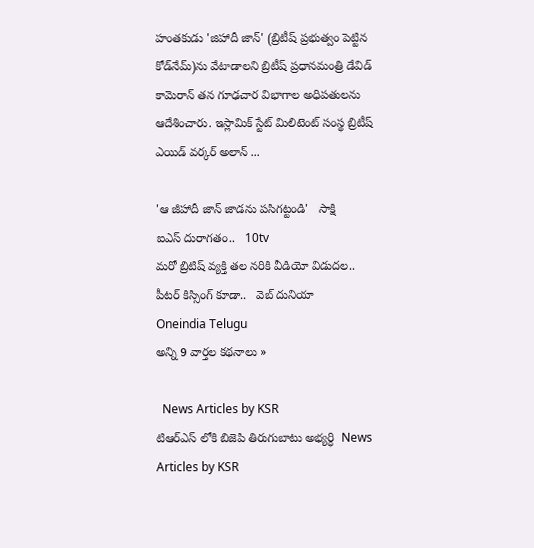హంతకుడు 'జిహాదీ జాన్' (బ్రిటీష్ ప్రభుత్వం పెట్టిన కోడ్‌నేమ్)ను వేటాడాలని బ్రిటీష్ ప్రధానమంత్రి డేవిడ్ కామెరాన్ తన గూఢచార విభాగాల అధిపతులను ఆదేశించారు. ఇస్లామిక్ స్టేట్ మిలిటెంట్ సంస్థ బ్రిటీష్ ఎయిడ్ వర్కర్ అలాన్ ...

'ఆ జీహాదీ జాన్‌ జాడను పసిగట్టండి'   సాక్షి
ఐఎస్ దురాగతం..   10tv
మరో బ్రిటిష్ వ్యక్తి తల నరికి వీడియో విడుదల.. పీటర్ కిస్సింగ్ కూడా..   వెబ్ దునియా
Oneindia Telugu
అన్ని 9 వార్తల కథనాలు »

  News Articles by KSR
టిఆర్ఎస్ లోకి బిజెపి తిరుగుబాటు అభ్యర్ధి  News Articles by KSR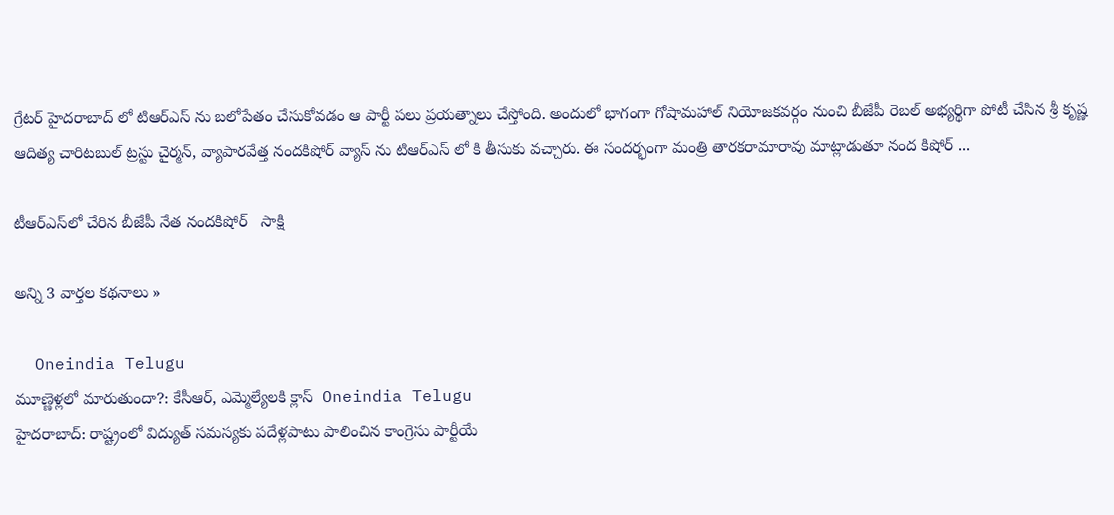గ్రేటర్ హైదరాబాద్ లో టిఆర్ఎస్ ను బలోపేతం చేసుకోవడం ఆ పార్టీ పలు ప్రయత్నాలు చేస్తోంది. అందులో భాగంగా గోషామహాల్ నియోజకవర్గం నుంచి బీజేపీ రెబల్ అభ్యర్థిగా పోటీ చేసిన శ్రీ కృష్ణ ఆదిత్య చారిటబుల్ ట్రస్టు చైర్మన్, వ్యాపారవేత్త నందకిషోర్ వ్యాస్ ను టిఆర్ఎస్ లో కి తీసుకు వచ్చారు. ఈ సందర్భంగా మంత్రి తారకరామారావు మాట్లాడుతూ నంద కిషోర్ ...

టీఆర్‌ఎస్‌లో చేరిన బీజేపీ నేత నందకిషోర్   సాక్షి

అన్ని 3 వార్తల కథనాలు »

  Oneindia Telugu
మూణ్ణెళ్లలో మారుతుందా?: కేసీఆర్, ఎమ్మెల్యేలకి క్లాస్  Oneindia Telugu
హైదరాబాద్: రాష్ట్రంలో విద్యుత్ సమస్యకు పదేళ్లపాటు పాలించిన కాంగ్రెసు పార్టీయే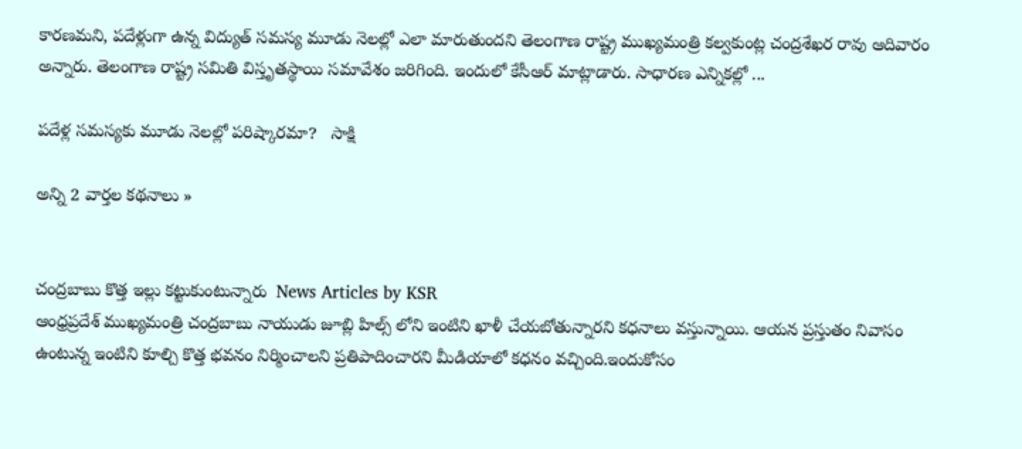కారణమని, పదేళ్లుగా ఉన్న విద్యుత్ సమస్య మూడు నెలల్లో ఎలా మారుతుందని తెలంగాణ రాష్ట్ర ముఖ్యమంత్రి కల్వకుంట్ల చంద్రశేఖర రావు ఆదివారం అన్నారు. తెలంగాణ రాష్ట్ర సమితి విస్తృతస్థాయి సమావేశం జరిగింది. ఇందులో కేసీఆర్ మాట్లాడారు. సాధారణ ఎన్నికల్లో ...

పదేళ్ల సమస్యకు మూడు నెలల్లో పరిష్కారమా?   సాక్షి

అన్ని 2 వార్తల కథనాలు »


చంద్రబాబు కొత్త ఇల్లు కట్టుకుంటున్నారు  News Articles by KSR
ఆంధ్రప్రదేశ్ ముఖ్యమంత్రి చంద్రబాబు నాయుడు జూబ్లి హిల్స్ లోని ఇంటిని ఖాళీ చేయబోతున్నారని కధనాలు వస్తున్నాయి. ఆయన ప్రస్తుతం నివాసం ఉంటున్న ఇంటిని కూల్చి కొత్త భవనం నిర్మించాలని ప్రతిపాదించారని మీడియాలో కధనం వచ్చింది.ఇందుకోసం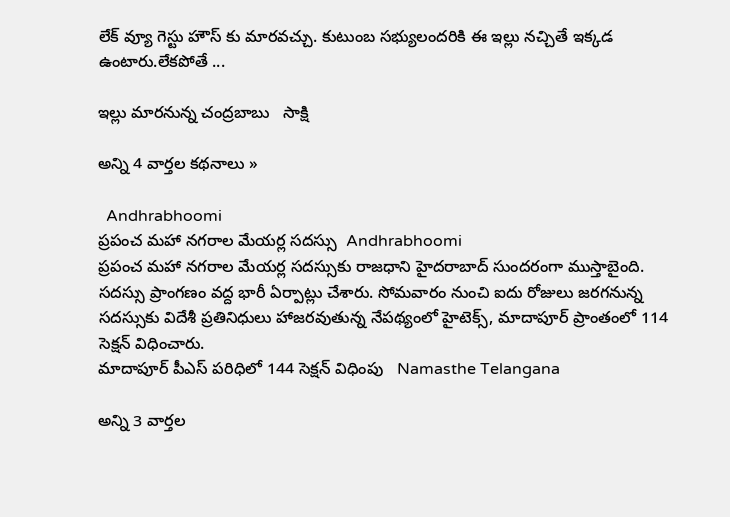లేక్ వ్యూ గెస్టు హౌస్ కు మారవచ్చు. కుటుంబ సభ్యులందరికి ఈ ఇల్లు నచ్చితే ఇక్కడ ఉంటారు.లేకపోతే ...

ఇల్లు మారనున్న చంద్రబాబు   సాక్షి

అన్ని 4 వార్తల కథనాలు »

  Andhrabhoomi
ప్రపంచ మహా నగరాల మేయర్ల సదస్సు  Andhrabhoomi
ప్రపంచ మహా నగరాల మేయర్ల సదస్సుకు రాజధాని హైదరాబాద్ సుందరంగా ముస్తాబైంది. సదస్సు ప్రాంగణం వద్ద భారీ ఏర్పాట్లు చేశారు. సోమవారం నుంచి ఐదు రోజులు జరగనున్న సదస్సుకు విదేశీ ప్రతినిధులు హాజరవుతున్న నేపథ్యంలో హైటెక్స్, మాదాపూర్ ప్రాంతంలో 114 సెక్షన్ విధించారు.
మాదాపూర్ పీఎస్ పరిధిలో 144 సెక్షన్ విధింపు   Namasthe Telangana

అన్ని 3 వార్తల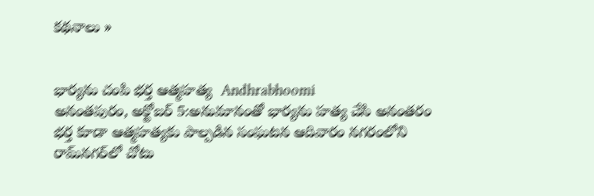కథనాలు »


భార్యను చంపి భర్త ఆత్మహత్య  Andhrabhoomi
అనంతపురం, అక్టోబర్ 5:అనుమానంతో భార్యను హత్య చేసి అనంతరం భర్త కూడా ఆత్మహత్యకు పాల్పడిన సంఘటన ఆదివారం నగరంలోని రామ్‌నగర్‌లో చోటు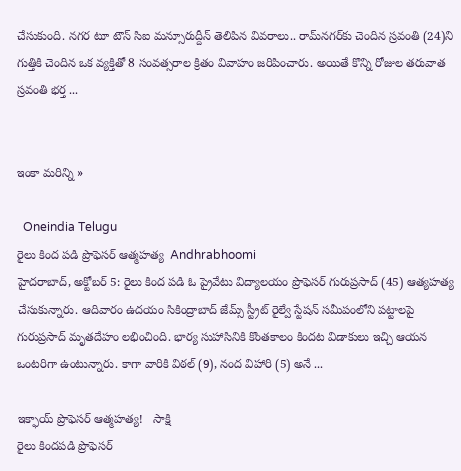చేసుకుంది. నగర టూ టౌన్ సిఐ మన్సూరుద్దీన్ తెలిపిన వివరాలు.. రామ్‌నగర్‌కు చెందిన స్రవంతి (24)ని గుత్తికి చెందిన ఒక వ్యక్తితో 8 సంవత్సరాల క్రితం వివాహం జరిపించారు. అయితే కొన్ని రోజుల తరువాత స్రవంతి భర్త ...


ఇంకా మరిన్ని »

  Oneindia Telugu
రైలు కింద పడి ప్రొఫెసర్ ఆత్మహత్య  Andhrabhoomi
హైదరాబాద్, అక్టోబర్ 5: రైలు కింద పడి ఓ ప్రైవేటు విద్యాలయం ప్రొఫెసర్ గురుప్రసాద్ (45) ఆత్యహత్య చేసుకున్నారు. ఆదివారం ఉదయం సికింద్రాబాద్ జేమ్స్ స్ట్రీట్ రైల్వే స్టేషన్ సమీపంలోని పట్టాలపై గురుప్రసాద్ మృతదేహం లభించింది. భార్య సుహాసినికి కొంతకాలం కిందట విడాకులు ఇచ్చి ఆయన ఒంటరిగా ఉంటున్నారు. కాగా వారికి విఠల్ (9), నంద విహారి (5) అనే ...

ఇక్ఫాయ్ ప్రొఫెసర్ ఆత్మహత్య!   సాక్షి
రైలు కిందపడి ప్రొఫెసర్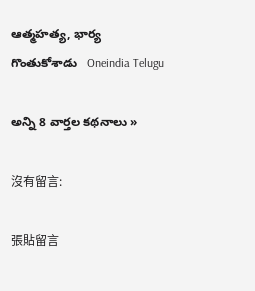ఆత్మహత్య, భార్య గొంతుకోశాడు   Oneindia Telugu

అన్ని 8 వార్తల కథనాలు »

沒有留言:

張貼留言